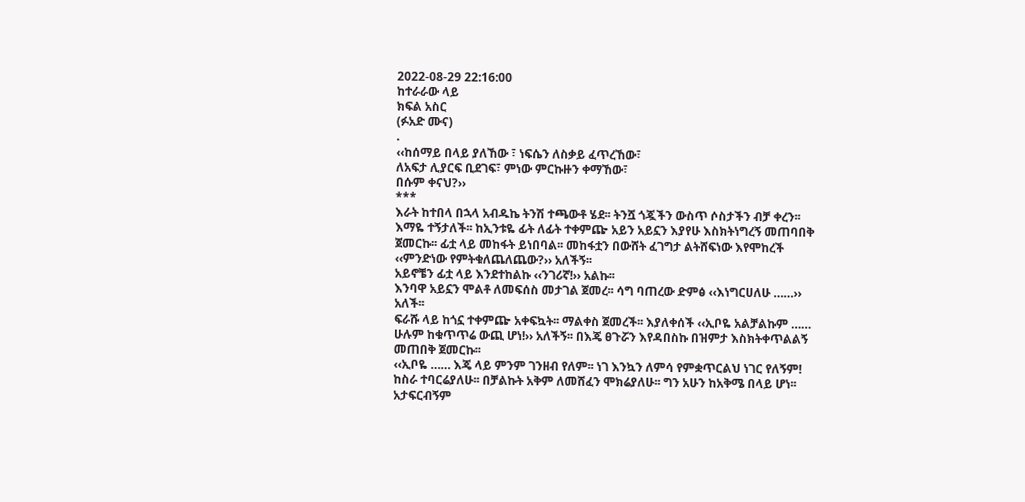2022-08-29 22:16:00
ከተራራው ላይ
ክፍል አስር
(ፉአድ ሙና)
.
‹‹ከሰማይ በላይ ያለኸው ፣ ነፍሴን ለስቃይ ፈጥረኸው፣
ለአፍታ ሊያርፍ ቢደገፍ፣ ምነው ምርኩዙን ቀማኸው፣
በሱም ቀናህ?››
***
እራት ከተበላ በኋላ አብዱኬ ትንሽ ተጫውቶ ሄደ፡፡ ትንሿ ጎጇችን ውስጥ ሶስታችን ብቻ ቀረን፡፡ እማዬ ተኝታለች፡፡ ከኢንቱዬ ፊት ለፊት ተቀምጬ አይን አይኗን እያየሁ እስክትነግረኝ መጠባበቅ ጀመርኩ፡፡ ፊቷ ላይ መከፋት ይነበባል፡፡ መከፋቷን በውሸት ፈገግታ ልትሸፍነው እየሞከረች ‹‹ምንድነው የምትቁለጨለጨው?›› አለችኝ፡፡
አይኖቼን ፊቷ ላይ እንደተከልኩ ‹‹ንገሪኛ!›› አልኩ፡፡
እንባዋ አይኗን ሞልቶ ለመፍሰስ መታገል ጀመረ፡፡ ሳግ ባጠረው ድምፅ ‹‹እነግርሀለሁ ……›› አለች፡፡
ፍራሹ ላይ ከጎኗ ተቀምጬ አቀፍኳት፡፡ ማልቀስ ጀመረች፡፡ እያለቀሰች ‹‹ኢቦዬ አልቻልኩም …… ሁሉም ከቁጥጥሬ ውጪ ሆነ!›› አለችኝ፡፡ በእጄ ፀጉሯን እየዳበስኩ በዝምታ እስክትቀጥልልኝ መጠበቅ ጀመርኩ፡፡
‹‹ኢቦዬ …… እጄ ላይ ምንም ገንዘብ የለም፡፡ ነገ እንኳን ለምሳ የምቋጥርልህ ነገር የለኝም! ከስራ ተባርሬያለሁ፡፡ በቻልኩት አቅም ለመሸፈን ሞክሬያለሁ፡፡ ግን አሁን ከአቅሜ በላይ ሆነ፡፡ አታፍርብኝም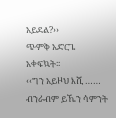አይደል?››
ጭምቅ አድርጌ አቀፍኳት፡፡
‹‹ግን አይዞህ እሺ …… ብንራብም ይኼን ሳምንት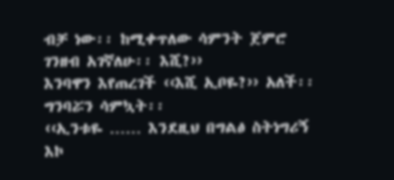ብቻ ነው፡፡ ከሚቀጥለው ሳምንት ጀምሮ ገንዘብ አገኛለሁ፡፡ እሺ?››
እንባዋን እየጠረገች ‹‹እሺ ኢቦዬ?›› አለች፡፡
ግንባሯን ሳምኳት፡፡
‹‹ኢንቱዬ …… እንደዚህ በግልፅ ስትነግሪኝ እኮ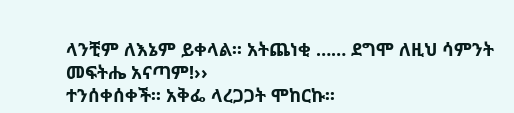ላንቺም ለእኔም ይቀላል፡፡ አትጨነቂ …… ደግሞ ለዚህ ሳምንት መፍትሔ አናጣም!››
ተንሰቀሰቀች፡፡ አቅፌ ላረጋጋት ሞከርኩ፡፡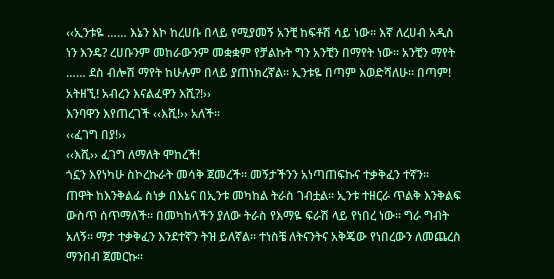‹‹ኢንቱዬ …… እኔን እኮ ከረሀቡ በላይ የሚያመኝ አንቺ ከፍቶሽ ሳይ ነው፡፡ እኛ ለረሀብ አዲስ ነን እንዴ? ረሀቡንም መከራውንም መቋቋም የቻልኩት ግን አንቺን በማየት ነው፡፡ አንቺን ማየት …… ደስ ብሎሽ ማየት ከሁሉም በላይ ያጠነክረኛል፡፡ ኢንቱዬ በጣም እወድሻለሁ፡፡ በጣም! አትዘኚ! አብረን እናልፈዋን እሺ?!››
እንባዋን እየጠረገች ‹‹እሺ!›› አለች፡፡
‹‹ፈገግ በያ!››
‹‹እሺ›› ፈገግ ለማለት ሞከረች!
ጎኗን እየነካሁ ስኮረኩራት መሳቅ ጀመረች፡፡ መኝታችንን አነጣጠፍኩና ተቃቅፈን ተኛን፡፡
ጠዋት ከእንቅልፌ ስነቃ በእኔና በኢንቱ መካከል ትራስ ገብቷል፡፡ ኢንቱ ተዘርራ ጥልቅ እንቅልፍ ውስጥ ሰጥማለች፡፡ በመካከላችን ያለው ትራስ የእማዬ ፍራሽ ላይ የነበረ ነው፡፡ ግራ ግብት አለኝ፡፡ ማታ ተቃቅፈን እንደተኛን ትዝ ይለኛል፡፡ ተነስቼ ለትናንትና አቅጄው የነበረውን ለመጨረስ ማንበብ ጀመርኩ፡፡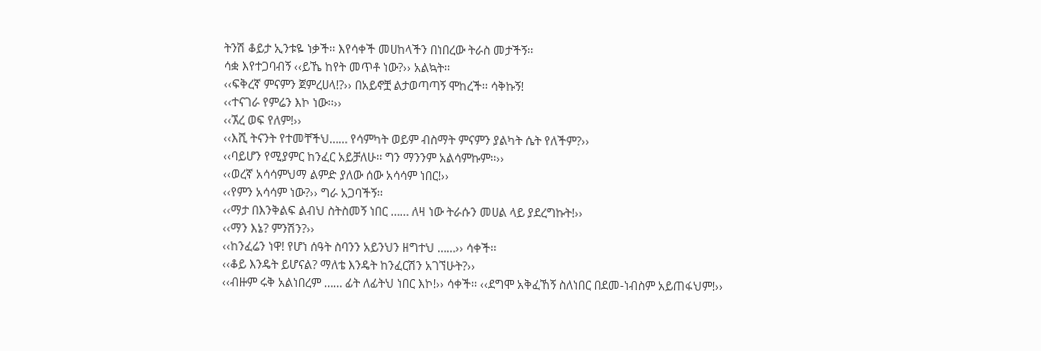ትንሽ ቆይታ ኢንቱዬ ነቃች፡፡ እየሳቀች መሀከላችን በነበረው ትራስ መታችኝ፡፡
ሳቋ እየተጋባብኝ ‹‹ይኼ ከየት መጥቶ ነው?›› አልኳት፡፡
‹‹ፍቅረኛ ምናምን ጀምረሀላ!?›› በአይኖቿ ልታወጣጣኝ ሞከረች፡፡ ሳቅኩኝ!
‹‹ተናገራ የምሬን እኮ ነው፡፡››
‹‹ኧረ ወፍ የለም!››
‹‹እሺ ትናንት የተመቸችህ…… የሳምካት ወይም ብስማት ምናምን ያልካት ሴት የለችም?››
‹‹ባይሆን የሚያምር ከንፈር አይቻለሁ፡፡ ግን ማንንም አልሳምኩም፡፡››
‹‹ወረኛ አሳሳምህማ ልምድ ያለው ሰው አሳሳም ነበር!››
‹‹የምን አሳሳም ነው?›› ግራ አጋባችኝ፡፡
‹‹ማታ በእንቅልፍ ልብህ ስትስመኝ ነበር …… ለዛ ነው ትራሱን መሀል ላይ ያደረግኩት!››
‹‹ማን እኔ? ምንሽን?››
‹‹ከንፈሬን ነዋ! የሆነ ሰዓት ስባንን አይንህን ዘግተህ ……›› ሳቀች፡፡
‹‹ቆይ እንዴት ይሆናል? ማለቴ እንዴት ከንፈርሽን አገኘሁት?››
‹‹ብዙም ሩቅ አልነበረም …… ፊት ለፊትህ ነበር እኮ!›› ሳቀች፡፡ ‹‹ደግሞ አቅፈኸኝ ስለነበር በደመ-ነብስም አይጠፋህም!››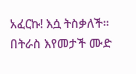አፈርኩ! እሷ ትስቃለች፡፡ በትራስ እየመታች ሙድ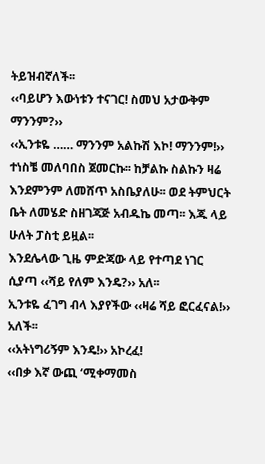ትይዝብኛለች፡፡
‹‹ባይሆን እውነቱን ተናገር! ስመህ አታውቅም ማንንም?››
‹‹ኢንቱዬ …… ማንንም አልኩሽ እኮ! ማንንም!››
ተነስቼ መለባበስ ጀመርኩ፡፡ ከቻልኩ ስልኩን ዛሬ እንደምንም ለመሸጥ አስቤያለሁ፡፡ ወደ ትምህርት ቤት ለመሄድ ስዘገጃጅ አብዱኬ መጣ፡፡ እጁ ላይ ሁለት ፓስቲ ይዟል፡፡
እንደሌላው ጊዜ ምድጃው ላይ የተጣደ ነገር ሲያጣ ‹‹ሻይ የለም እንዴ?›› አለ፡፡
ኢንቱዬ ፈገግ ብላ እያየችው ‹‹ዛሬ ሻይ ፎርፈናል!›› አለች፡፡
‹‹አትነግሪኝም እንዴ!›› አኮረፈ!
‹‹በቃ እኛ ውጪ ‘ሚቀማመስ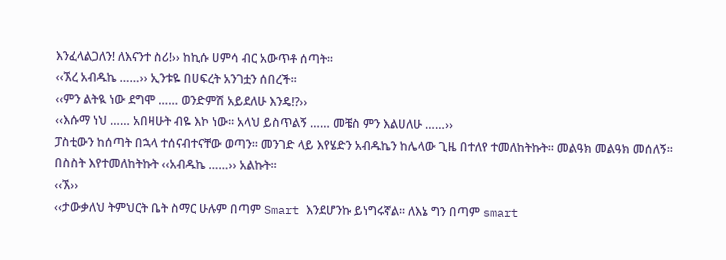እንፈላልጋለን! ለእናንተ ስሪ!›› ከኪሱ ሀምሳ ብር አውጥቶ ሰጣት፡፡
‹‹ኧረ አብዱኬ ……›› ኢንቱዬ በሀፍረት አንገቷን ሰበረች፡፡
‹‹ምን ልትዪ ነው ደግሞ …… ወንድምሽ አይደለሁ እንዴ!?››
‹‹እሱማ ነህ …… አበዛሁት ብዬ እኮ ነው፡፡ አላህ ይስጥልኝ …… መቼስ ምን እልሀለሁ ……››
ፓስቲውን ከሰጣት በኋላ ተሰናብተናቸው ወጣን፡፡ መንገድ ላይ እየሄድን አብዱኬን ከሌላው ጊዜ በተለየ ተመለከትኩት፡፡ መልዓክ መልዓክ መሰለኝ፡፡
በስስት እየተመለከትኩት ‹‹አብዱኬ ……›› አልኩት፡፡
‹‹ኧ››
‹‹ታውቃለህ ትምህርት ቤት ስማር ሁሉም በጣም Smart እንደሆንኩ ይነግሩኛል፡፡ ለእኔ ግን በጣም smart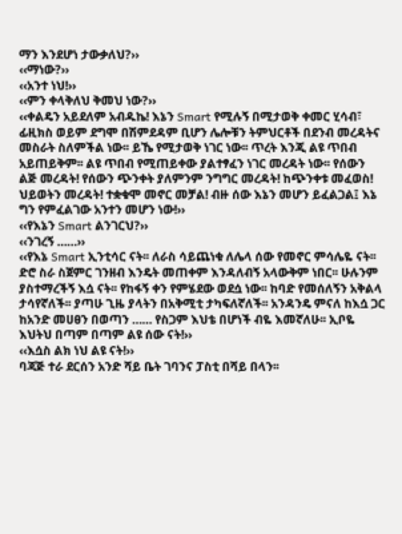ማን እንደሆነ ታውቃለህ?››
‹‹ማነው?››
‹‹አንተ ነህ!››
‹‹ምን ቀላቅለህ ቅመህ ነው?››
‹‹ቀልዴን አይደለም አብዱኬ! እኔን Smart የሚሉኝ በሚታወቅ ቀመር ሂሳብ፣ ፊዚክስ ወይም ደግሞ በሽምደዳም ቢሆን ሌሎቹን ትምህርቶች በደንብ መረዳትና መስራት ስለምችል ነው፡፡ ይኼ የሚታወቅ ነገር ነው፡፡ ጥረት እንጂ ልዩ ጥበብ አይጠይቅም፡፡ ልዩ ጥበብ የሚጠይቀው ያልተፃፈን ነገር መረዳት ነው፡፡ የሰውን ልጅ መረዳት! የሰውን ጭንቀት ያለምንም ንግግር መረዳት! ከጭንቀቱ መፈወስ! ህይወትን መረዳት! ተቋቁሞ መኖር መቻል! ብዙ ሰው እኔን መሆን ይፈልጋል፤ እኔ ግን የምፈልገው አንተን መሆን ነው!››
‹‹የእኔን Smart ልንገርህ?››
‹‹ንገረኝ ……››
‹‹የእኔ Smart ኢንቲሳር ናት፡፡ ለራስ ሳይጨነቁ ለሌላ ሰው የመኖር ምሳሌዬ ናት፡፡ ድሮ ስራ ስጀምር ገንዘብ እንዴት መጠቀም እንዳለብኝ አላውቅም ነበር፡፡ ሁሉንም ያስተማረችኝ እሷ ናት፡፡ የከፋኝ ቀን የምሄደው ወደሷ ነው፡፡ ከባድ የመሰለኝን አቅልላ ታሳየኛለች፡፡ ያጣሁ ጊዜ ያላትን በአቅሚቲ ታካፍለኛለች፡፡ አንዳንዴ ምናለ ከእሷ ጋር ከአንድ መሀፀን በወጣን …… የስጋም እህቴ በሆነች ብዬ እመኛለሁ፡፡ ኢቦዬ እህትህ በጣም በጣም ልዩ ሰው ናት!››
‹‹እሷስ ልክ ነህ ልዩ ናት!››
ባጃጅ ተራ ደርሰን አንድ ሻይ ቤት ገባንና ፓስቲ በሻይ በላን፡፡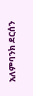አለምባንክ ደርሰን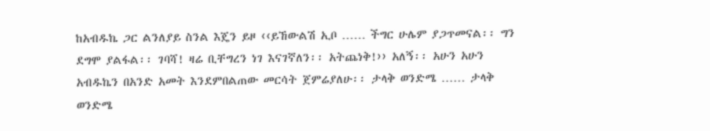ከአብዱኬ ጋር ልንለያይ ስንል እጄን ይዞ ‹‹ይኸውልሽ ኢቦ …… ችግር ሁሌም ያጋጥመናል፡፡ ግን ደግሞ ያልፋል፡፡ ገባሻ! ዛሬ ቢቸግረን ነገ እናገኛለን፡፡ አትጨነቅ!›› አለኝ፡፡ አሁን አሁን አብዱኬን በአንድ አመት እንደምበልጠው መርሳት ጀምሬያለሁ፡፡ ታላቅ ወንድሜ …… ታላቅ ወንድሜ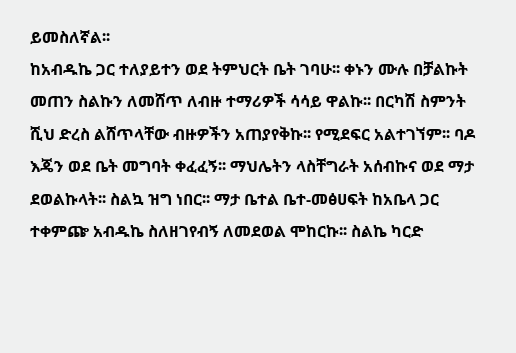ይመስለኛል፡፡
ከአብዱኬ ጋር ተለያይተን ወደ ትምህርት ቤት ገባሁ፡፡ ቀኑን ሙሉ በቻልኩት መጠን ስልኩን ለመሸጥ ለብዙ ተማሪዎች ሳሳይ ዋልኩ፡፡ በርካሽ ስምንት ሺህ ድረስ ልሸጥላቸው ብዙዎችን አጠያየቅኩ፡፡ የሚደፍር አልተገኘም፡፡ ባዶ እጄን ወደ ቤት መግባት ቀፈፈኝ፡፡ ማህሌትን ላስቸግራት አሰብኩና ወደ ማታ ደወልኩላት፡፡ ስልኳ ዝግ ነበር፡፡ ማታ ቤተል ቤተ-መፅሀፍት ከአቤላ ጋር ተቀምጬ አብዱኬ ስለዘገየብኝ ለመደወል ሞከርኩ፡፡ ስልኬ ካርድ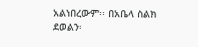አልነበረውም፡፡ በአቤላ ስልክ ደወልን፡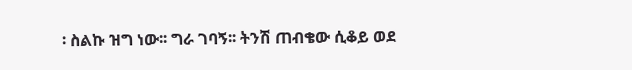፡ ስልኩ ዝግ ነው፡፡ ግራ ገባኝ፡፡ ትንሽ ጠብቄው ሲቆይ ወደ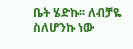ቤት ሄድኩ፡፡ ለብቻዬ ስለሆንኩ ነው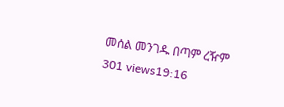መሰል መንገዱ በጣም ረዥም
301 views19:16